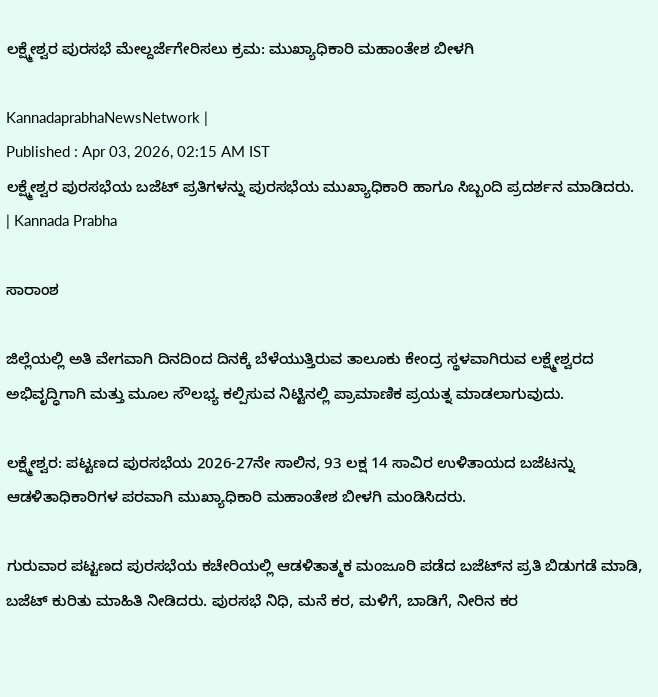ಲಕ್ಷ್ಮೇಶ್ವರ ಪುರಸಭೆ ಮೇಲ್ದರ್ಜೆಗೇರಿಸಲು ಕ್ರಮ: ಮುಖ್ಯಾಧಿಕಾರಿ ಮಹಾಂತೇಶ ಬೀಳಗಿ

KannadaprabhaNewsNetwork |
Published : Apr 03, 2026, 02:15 AM IST
ಲಕ್ಷ್ಮೇಶ್ವರ ಪುರಸಭೆಯ ಬಜೆಟ್‌ ಪ್ರತಿಗಳನ್ನು ಪುರಸಭೆಯ ಮುಖ್ಯಾಧಿಕಾರಿ ಹಾಗೂ ಸಿಬ್ಬಂದಿ ಪ್ರದರ್ಶನ ಮಾಡಿದರು. | Kannada Prabha

ಸಾರಾಂಶ

ಜಿಲ್ಲೆಯಲ್ಲಿ ಅತಿ ವೇಗವಾಗಿ ದಿನದಿಂದ ದಿನಕ್ಕೆ ಬೆಳೆಯುತ್ತಿರುವ ತಾಲೂಕು ಕೇಂದ್ರ ಸ್ಥಳವಾಗಿರುವ ಲಕ್ಷ್ಮೇಶ್ವರದ ಅಭಿವೃದ್ಧಿಗಾಗಿ ಮತ್ತು ಮೂಲ ಸೌಲಭ್ಯ ಕಲ್ಪಿಸುವ ನಿಟ್ಟಿನಲ್ಲಿ ಪ್ರಾಮಾಣಿಕ ಪ್ರಯತ್ನ ಮಾಡಲಾಗುವುದು.

ಲಕ್ಷ್ಮೇಶ್ವರ: ಪಟ್ಟಣದ ಪುರಸಭೆಯ 2026-27ನೇ ಸಾಲಿನ, 93 ಲಕ್ಷ 14 ಸಾವಿರ ಉಳಿತಾಯದ ಬಜೆಟನ್ನು ಆಡಳಿತಾಧಿಕಾರಿಗಳ ಪರವಾಗಿ ಮುಖ್ಯಾಧಿಕಾರಿ ಮಹಾಂತೇಶ ಬೀಳಗಿ ಮಂಡಿಸಿದರು.

ಗುರುವಾರ ಪಟ್ಟಣದ ಪುರಸಭೆಯ ಕಚೇರಿಯಲ್ಲಿ ಆಡಳಿತಾತ್ಮಕ ಮಂಜೂರಿ ಪಡೆದ ಬಜೆಟ್‌ನ ಪ್ರತಿ ಬಿಡುಗಡೆ ಮಾಡಿ, ಬಜೆಟ್ ಕುರಿತು ಮಾಹಿತಿ ನೀಡಿದರು. ಪುರಸಭೆ ನಿಧಿ, ಮನೆ ಕರ, ಮಳಿಗೆ, ಬಾಡಿಗೆ, ನೀರಿನ ಕರ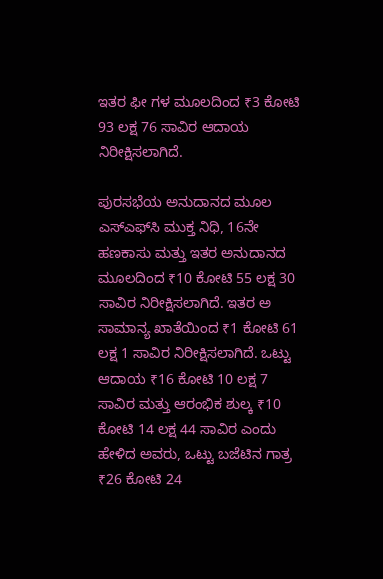ಇತರ ಫೀ ಗಳ ಮೂಲದಿಂದ ₹3 ಕೋಟಿ 93 ಲಕ್ಷ 76 ಸಾವಿರ ಆದಾಯ ನಿರೀಕ್ಷಿಸಲಾಗಿದೆ.

ಪುರಸಭೆಯ ಅನುದಾನದ ಮೂಲ ಎಸ್‌ಎಫ್‌ಸಿ ಮುಕ್ತ ನಿಧಿ, 16ನೇ ಹಣಕಾಸು ಮತ್ತು ಇತರ ಅನುದಾನದ ಮೂಲದಿಂದ ₹10 ಕೋಟಿ 55 ಲಕ್ಷ 30 ಸಾವಿರ ನಿರೀಕ್ಷಿಸಲಾಗಿದೆ. ಇತರ ಅ ಸಾಮಾನ್ಯ ಖಾತೆಯಿಂದ ₹1 ಕೋಟಿ 61 ಲಕ್ಷ 1 ಸಾವಿರ ನಿರೀಕ್ಷಿಸಲಾಗಿದೆ. ಒಟ್ಟು ಆದಾಯ ₹16 ಕೋಟಿ 10 ಲಕ್ಷ 7 ಸಾವಿರ ಮತ್ತು ಆರಂಭಿಕ ಶುಲ್ಕ ₹10 ಕೋಟಿ 14 ಲಕ್ಷ 44 ಸಾವಿರ ಎಂದು ಹೇಳಿದ ಅವರು, ಒಟ್ಟು ಬಜೆಟಿನ ಗಾತ್ರ ₹26 ಕೋಟಿ 24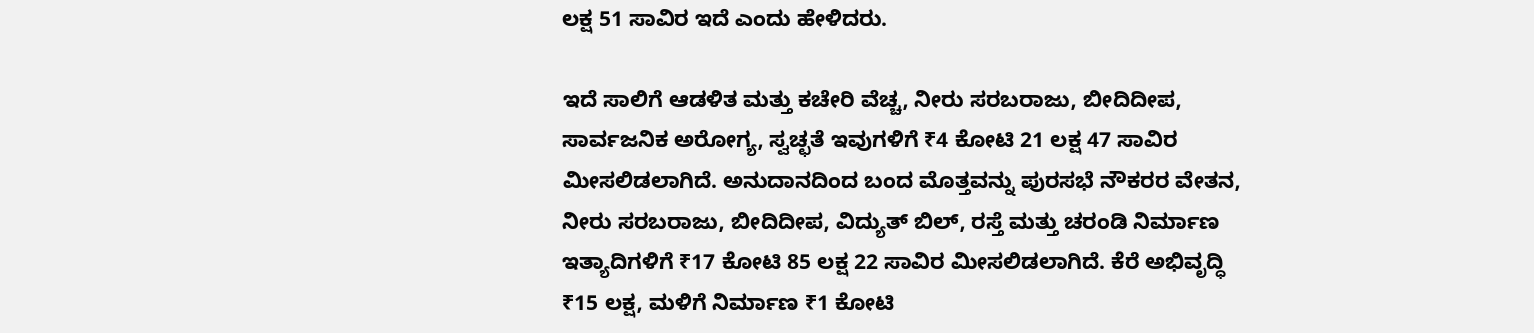ಲಕ್ಷ 51 ಸಾವಿರ ಇದೆ ಎಂದು ಹೇಳಿದರು.

ಇದೆ ಸಾಲಿಗೆ ಆಡಳಿತ ಮತ್ತು ಕಚೇರಿ ವೆಚ್ಚ, ನೀರು ಸರಬರಾಜು, ಬೀದಿದೀಪ, ಸಾರ್ವಜನಿಕ ಅರೋಗ್ಯ, ಸ್ವಚ್ಛತೆ ಇವುಗಳಿಗೆ ₹4 ಕೋಟಿ 21 ಲಕ್ಷ 47 ಸಾವಿರ ಮೀಸಲಿಡಲಾಗಿದೆ. ಅನುದಾನದಿಂದ ಬಂದ ಮೊತ್ತವನ್ನು ಪುರಸಭೆ ನೌಕರರ ವೇತನ, ನೀರು ಸರಬರಾಜು, ಬೀದಿದೀಪ, ವಿದ್ಯುತ್ ಬಿಲ್, ರಸ್ತೆ ಮತ್ತು ಚರಂಡಿ ನಿರ್ಮಾಣ ಇತ್ಯಾದಿಗಳಿಗೆ ₹17 ಕೋಟಿ 85 ಲಕ್ಷ 22 ಸಾವಿರ ಮೀಸಲಿಡಲಾಗಿದೆ. ಕೆರೆ ಅಭಿವೃದ್ಧಿ ₹15 ಲಕ್ಷ, ಮಳಿಗೆ ನಿರ್ಮಾಣ ₹1 ಕೋಟಿ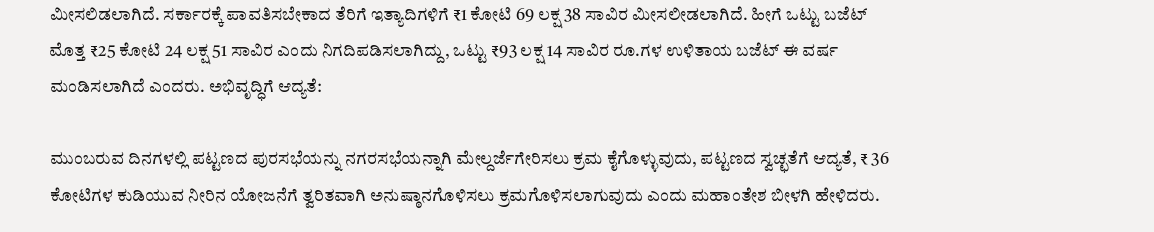ಮೀಸಲಿಡಲಾಗಿದೆ. ಸರ್ಕಾರಕ್ಕೆ ಪಾವತಿಸಬೇಕಾದ ತೆರಿಗೆ ಇತ್ಯಾದಿಗಳಿಗೆ ₹1 ಕೋಟಿ 69 ಲಕ್ಷ 38 ಸಾವಿರ ಮೀಸಲೀಡಲಾಗಿದೆ. ಹೀಗೆ ಒಟ್ಟು ಬಜೆಟ್ ಮೊತ್ತ ₹25 ಕೋಟಿ 24 ಲಕ್ಷ 51 ಸಾವಿರ ಎಂದು ನಿಗದಿಪಡಿಸಲಾಗಿದ್ದು, ಒಟ್ಟು ₹93 ಲಕ್ಷ 14 ಸಾವಿರ ರೂ.ಗಳ ಉಳಿತಾಯ ಬಜೆಟ್ ಈ ವರ್ಷ ಮಂಡಿಸಲಾಗಿದೆ ಎಂದರು. ಅಭಿವೃದ್ಧಿಗೆ ಆದ್ಯತೆ:

ಮುಂಬರುವ ದಿನಗಳಲ್ಲಿ ಪಟ್ಟಣದ ಪುರಸಭೆಯನ್ನು ನಗರಸಭೆಯನ್ನಾಗಿ ಮೇಲ್ದರ್ಜೆಗೇರಿಸಲು ಕ್ರಮ ಕೈಗೊಳ್ಳುವುದು, ಪಟ್ಟಣದ ಸ್ವಚ್ಛತೆಗೆ ಆದ್ಯತೆ, ₹ 36 ಕೋಟಿಗಳ ಕುಡಿಯುವ ನೀರಿನ ಯೋಜನೆಗೆ ತ್ವರಿತವಾಗಿ ಅನುಷ್ಠಾನಗೊಳಿಸಲು ಕ್ರಮಗೊಳಿಸಲಾಗುವುದು ಎಂದು ಮಹಾಂತೇಶ ಬೀಳಗಿ ಹೇಳಿದರು.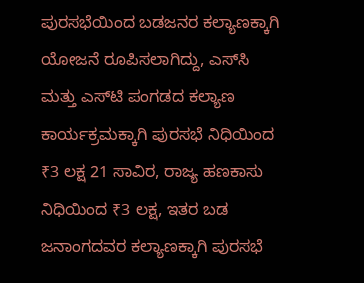ಪುರಸಭೆಯಿಂದ ಬಡಜನರ ಕಲ್ಯಾಣಕ್ಕಾಗಿ ಯೋಜನೆ ರೂಪಿಸಲಾಗಿದ್ದು, ಎಸ್‌ಸಿ ಮತ್ತು ಎಸ್‌ಟಿ ಪಂಗಡದ ಕಲ್ಯಾಣ ಕಾರ್ಯಕ್ರಮಕ್ಕಾಗಿ ಪುರಸಭೆ ನಿಧಿಯಿಂದ ₹3 ಲಕ್ಷ 21 ಸಾವಿರ, ರಾಜ್ಯ ಹಣಕಾಸು ನಿಧಿಯಿಂದ ₹3 ಲಕ್ಷ, ಇತರ ಬಡ ಜನಾಂಗದವರ ಕಲ್ಯಾಣಕ್ಕಾಗಿ ಪುರಸಭೆ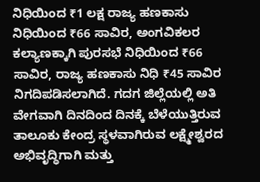ನಿಧಿಯಿಂದ ₹1 ಲಕ್ಷ ರಾಜ್ಯ ಹಣಕಾಸು ನಿಧಿಯಿಂದ ₹66 ಸಾವಿರ, ಅಂಗವಿಕಲರ ಕಲ್ಯಾಣಕ್ಕಾಗಿ ಪುರಸಭೆ ನಿಧಿಯಿಂದ ₹66 ಸಾವಿರ, ರಾಜ್ಯ ಹಣಕಾಸು ನಿಧಿ ₹45 ಸಾವಿರ ನಿಗದಿಪಡಿಸಲಾಗಿದೆ. ಗದಗ ಜಿಲ್ಲೆಯಲ್ಲಿ ಅತಿ ವೇಗವಾಗಿ ದಿನದಿಂದ ದಿನಕ್ಕೆ ಬೆಳೆಯುತ್ತಿರುವ ತಾಲೂಕು ಕೇಂದ್ರ ಸ್ಥಳವಾಗಿರುವ ಲಕ್ಷ್ಮೇಶ್ವರದ ಅಭಿವೃದ್ಧಿಗಾಗಿ ಮತ್ತು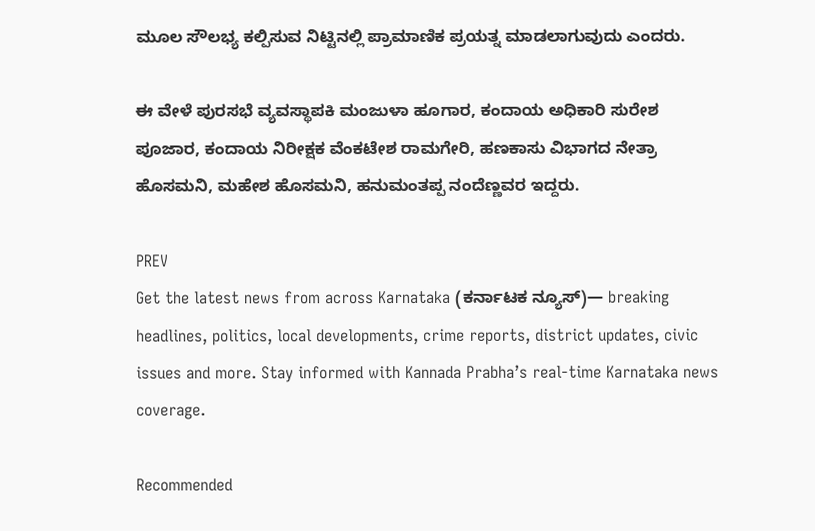ಮೂಲ ಸೌಲಭ್ಯ ಕಲ್ಪಿಸುವ ನಿಟ್ಟಿನಲ್ಲಿ ಪ್ರಾಮಾಣಿಕ ಪ್ರಯತ್ನ ಮಾಡಲಾಗುವುದು ಎಂದರು.

ಈ ವೇಳೆ ಪುರಸಭೆ ವ್ಯವಸ್ಥಾಪಕಿ ಮಂಜುಳಾ ಹೂಗಾರ, ಕಂದಾಯ ಅಧಿಕಾರಿ ಸುರೇಶ ಪೂಜಾರ, ಕಂದಾಯ ನಿರೀಕ್ಷಕ ವೆಂಕಟೇಶ ರಾಮಗೇರಿ, ಹಣಕಾಸು ವಿಭಾಗದ ನೇತ್ರಾ ಹೊಸಮನಿ, ಮಹೇಶ ಹೊಸಮನಿ, ಹನುಮಂತಪ್ಪ ನಂದೆಣ್ಣವರ ಇದ್ದರು.

PREV
Get the latest news from across Karnataka (ಕರ್ನಾಟಕ ನ್ಯೂಸ್)— breaking headlines, politics, local developments, crime reports, district updates, civic issues and more. Stay informed with Kannada Prabha’s real‑time Karnataka news coverage.

Recommended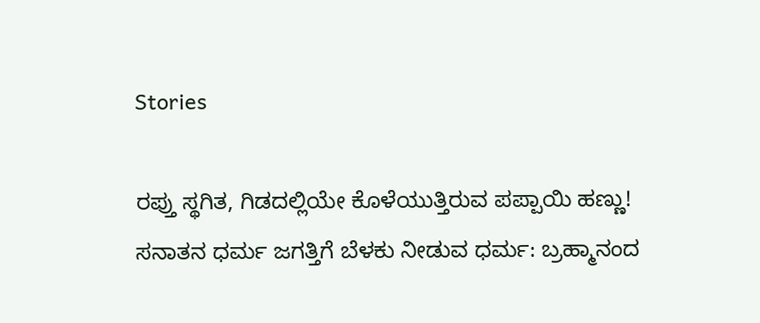Stories

ರಪ್ತು ಸ್ಥಗಿತ, ಗಿಡದಲ್ಲಿಯೇ ಕೊಳೆಯುತ್ತಿರುವ ಪಪ್ಪಾಯಿ ಹಣ್ಣು!
ಸನಾತನ ಧರ್ಮ ಜಗತ್ತಿಗೆ ಬೆಳಕು ನೀಡುವ ಧರ್ಮ: ಬ್ರಹ್ಮಾನಂದ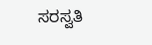ಸರಸ್ವತಿ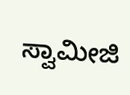ಸ್ವಾಮೀಜಿ